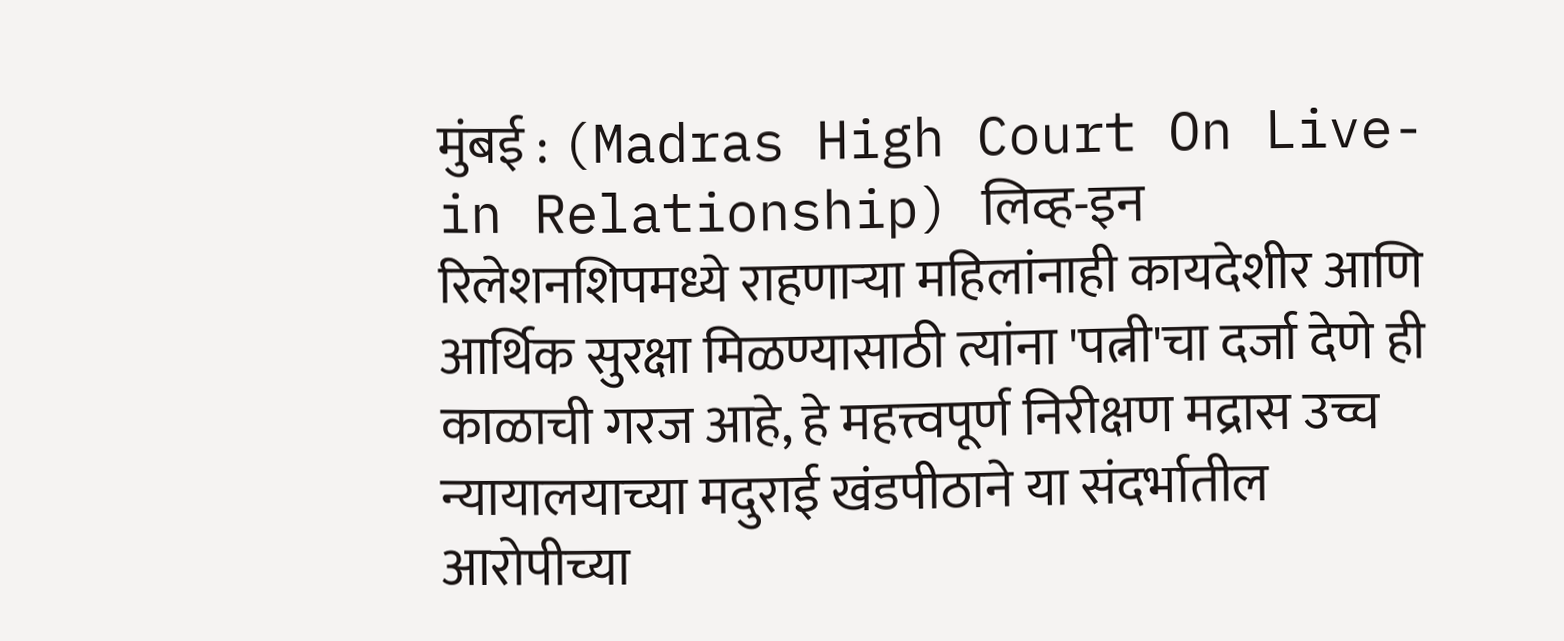मुंबई : (Madras High Court On Live-in Relationship) लिव्ह-इन रिलेशनशिपमध्ये राहणाऱ्या महिलांनाही कायदेशीर आणि आर्थिक सुरक्षा मिळण्यासाठी त्यांना 'पत्नी'चा दर्जा देणे ही काळाची गरज आहे, हे महत्त्वपूर्ण निरीक्षण मद्रास उच्च न्यायालयाच्या मदुराई खंडपीठाने या संदर्भातील आरोपीच्या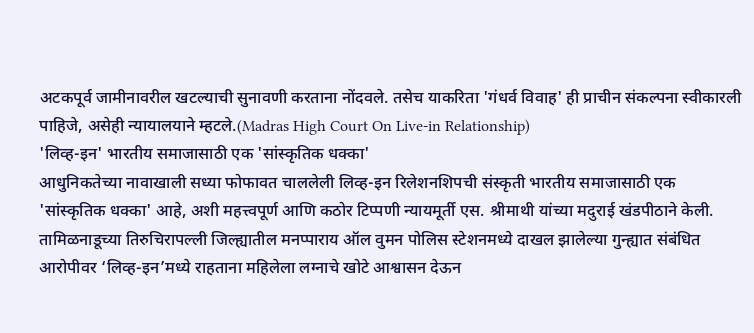अटकपूर्व जामीनावरील खटल्याची सुनावणी करताना नोंदवले. तसेच याकरिता 'गंधर्व विवाह' ही प्राचीन संकल्पना स्वीकारली पाहिजे, असेही न्यायालयाने म्हटले.(Madras High Court On Live-in Relationship)
'लिव्ह-इन' भारतीय समाजासाठी एक 'सांस्कृतिक धक्का'
आधुनिकतेच्या नावाखाली सध्या फोफावत चाललेली लिव्ह-इन रिलेशनशिपची संस्कृती भारतीय समाजासाठी एक 'सांस्कृतिक धक्का' आहे, अशी महत्त्वपूर्ण आणि कठोर टिप्पणी न्यायमूर्ती एस. श्रीमाथी यांच्या मदुराई खंडपीठाने केली. तामिळनाडूच्या तिरुचिरापल्ली जिल्ह्यातील मनप्पाराय ऑल वुमन पोलिस स्टेशनमध्ये दाखल झालेल्या गुन्ह्यात संबंधित आरोपीवर ‘लिव्ह-इन’मध्ये राहताना महिलेला लग्नाचे खोटे आश्वासन देऊन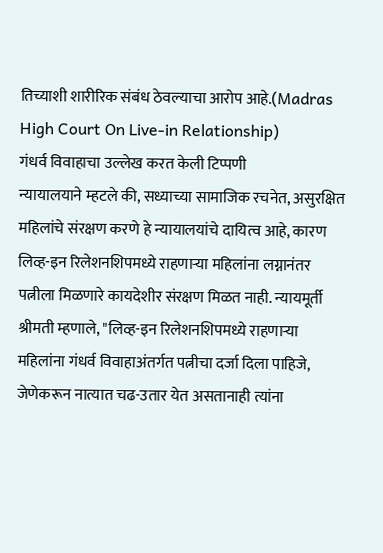तिच्याशी शारीरिक संबंध ठेवल्याचा आरोप आहे.(Madras High Court On Live-in Relationship)
गंधर्व विवाहाचा उल्लेख करत केली टिप्पणी
न्यायालयाने म्हटले की, सध्याच्या सामाजिक रचनेत, असुरक्षित महिलांचे संरक्षण करणे हे न्यायालयांचे दायित्व आहे, कारण लिव्ह-इन रिलेशनशिपमध्ये राहणाऱ्या महिलांना लग्नानंतर पत्नीला मिळणारे कायदेशीर संरक्षण मिळत नाही. न्यायमूर्ती श्रीमती म्हणाले, "लिव्ह-इन रिलेशनशिपमध्ये राहणाऱ्या महिलांना गंधर्व विवाहाअंतर्गत पत्नीचा दर्जा दिला पाहिजे, जेणेकरून नात्यात चढ-उतार येत असतानाही त्यांना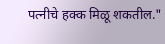पत्नीचे हक्क मिळू शकतील."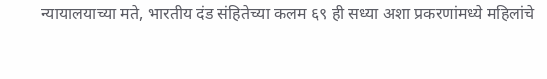न्यायालयाच्या मते, भारतीय दंड संहितेच्या कलम ६९ ही सध्या अशा प्रकरणांमध्ये महिलांचे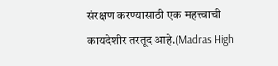संरक्षण करण्यासाठी एक महत्त्वाची कायदेशीर तरतूद आहे.(Madras High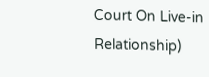Court On Live-in Relationship)